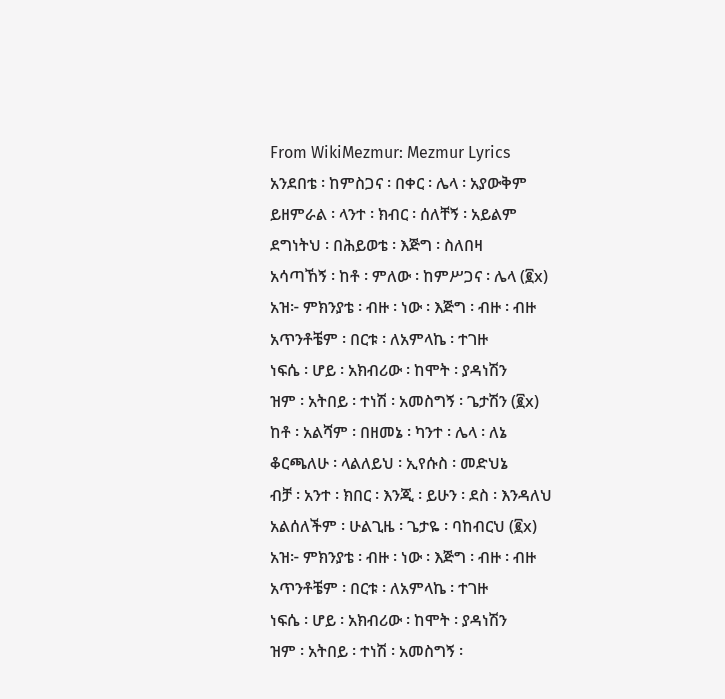From WikiMezmur: Mezmur Lyrics
አንደበቴ ፡ ከምስጋና ፡ በቀር ፡ ሌላ ፡ አያውቅም
ይዘምራል ፡ ላንተ ፡ ክብር ፡ ሰለቸኝ ፡ አይልም
ደግነትህ ፡ በሕይወቴ ፡ እጅግ ፡ ስለበዛ
አሳጣኸኝ ፡ ከቶ ፡ ምለው ፡ ከምሥጋና ፡ ሌላ (፪x)
አዝ፦ ምክንያቴ ፡ ብዙ ፡ ነው ፡ እጅግ ፡ ብዙ ፡ ብዙ
አጥንቶቼም ፡ በርቱ ፡ ለአምላኬ ፡ ተገዙ
ነፍሴ ፡ ሆይ ፡ አክብሪው ፡ ከሞት ፡ ያዳነሽን
ዝም ፡ አትበይ ፡ ተነሽ ፡ አመስግኝ ፡ ጌታሽን (፪x)
ከቶ ፡ አልሻም ፡ በዘመኔ ፡ ካንተ ፡ ሌላ ፡ ለኔ
ቆርጫለሁ ፡ ላልለይህ ፡ ኢየሱስ ፡ መድህኔ
ብቻ ፡ አንተ ፡ ክበር ፡ እንጂ ፡ ይሁን ፡ ደስ ፡ እንዳለህ
አልሰለችም ፡ ሁልጊዜ ፡ ጌታዬ ፡ ባከብርህ (፪x)
አዝ፦ ምክንያቴ ፡ ብዙ ፡ ነው ፡ እጅግ ፡ ብዙ ፡ ብዙ
አጥንቶቼም ፡ በርቱ ፡ ለአምላኬ ፡ ተገዙ
ነፍሴ ፡ ሆይ ፡ አክብሪው ፡ ከሞት ፡ ያዳነሽን
ዝም ፡ አትበይ ፡ ተነሽ ፡ አመስግኝ ፡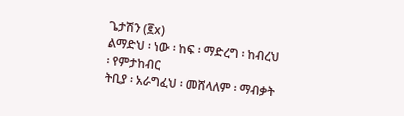ጌታሽን (፪x)
ልማድህ ፡ ነው ፡ ከፍ ፡ ማድረግ ፡ ከብረህ ፡ የምታከብር
ትቢያ ፡ አራግፈህ ፡ መሸላለም ፡ ማብቃት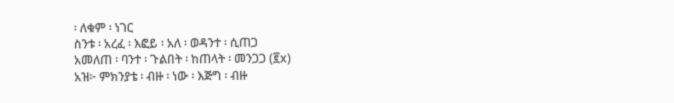፡ ለቁም ፡ ነገር
ስንቱ ፡ አረፈ ፡ እፎይ ፡ አለ ፡ ወዳንተ ፡ ሲጠጋ
አመለጠ ፡ ባንተ ፡ ጉልበት ፡ ከጠላት ፡ መንጋጋ (፪x)
አዝ፦ ምክንያቴ ፡ ብዙ ፡ ነው ፡ እጅግ ፡ ብዙ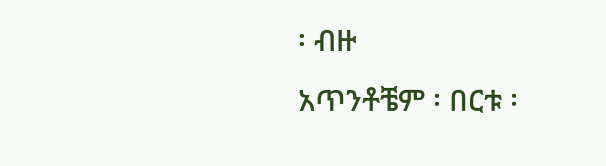፡ ብዙ
አጥንቶቼም ፡ በርቱ ፡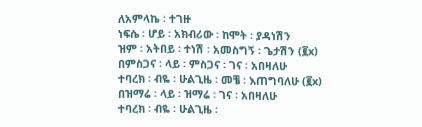ለአምላኬ ፡ ተገዙ
ነፍሴ ፡ ሆይ ፡ አክብሪው ፡ ከሞት ፡ ያዳነሽን
ዝም ፡ አትበይ ፡ ተነሽ ፡ አመስግኝ ፡ ጌታሽን (፪x)
በምስጋና ፡ ላይ ፡ ምስጋና ፡ ገና ፡ አበዛለሁ
ተባረክ ፡ ብዬ ፡ ሁልጊዜ ፡ መቼ ፡ እጠግባለሁ (፪x)
በዝማሬ ፡ ላይ ፡ ዝማሬ ፡ ገና ፡ አበዛለሁ
ተባረክ ፡ ብዬ ፡ ሁልጊዜ ፡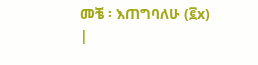መቼ ፡ እጠግባለሁ (፪x)
|